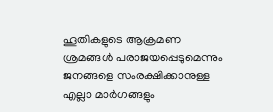ഹൂതികളുടെ ആക്രമണ ശ്രമങ്ങള്‍ പരാജയപ്പെടുമെന്നും ജനങ്ങളെ സംരക്ഷിക്കാനുള്ള എല്ലാ മാര്‍ഗങ്ങളും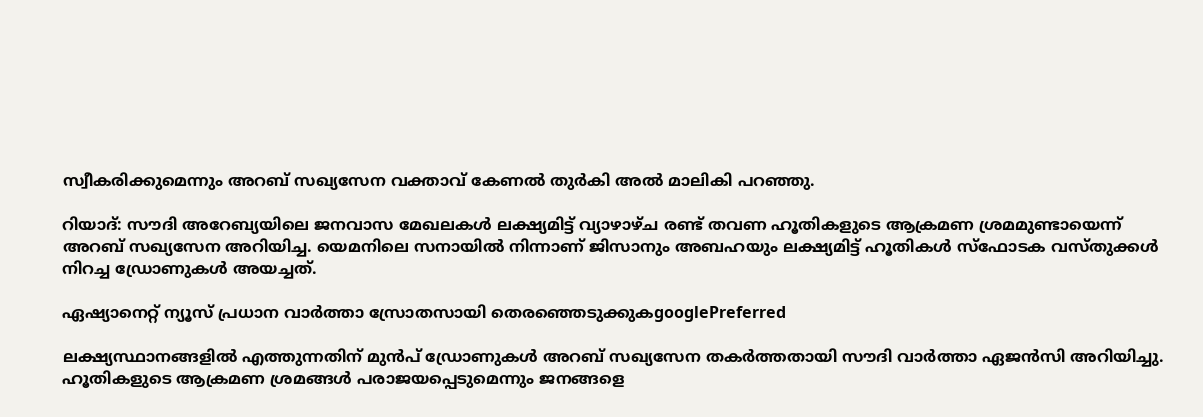സ്വീകരിക്കുമെന്നും അറബ് സഖ്യസേന വക്താവ് കേണല്‍ തുര്‍കി അല്‍ മാലികി പറഞ്ഞു.

റിയാദ്: സൗദി അറേബ്യയിലെ ജനവാസ മേഖലകള്‍ ലക്ഷ്യമിട്ട് വ്യാഴാഴ്ച രണ്ട് തവണ ഹൂതികളുടെ ആക്രമണ ശ്രമമുണ്ടായെന്ന് അറബ് സഖ്യസേന അറിയിച്ച. യെമനിലെ സനായില്‍ നിന്നാണ് ജിസാനും അബഹയും ലക്ഷ്യമിട്ട് ഹൂതികള്‍ സ്‍ഫോടക വസ്‍തുക്കള്‍ നിറച്ച ഡ്രോണുകള്‍ അയച്ചത്.

ഏഷ്യാനെറ്റ് ന്യൂസ് പ്രധാന വാർത്താ സ്രോതസായി തെരഞ്ഞെടുക്കുകgooglePreferred

ലക്ഷ്യസ്ഥാനങ്ങളില്‍ എത്തുന്നതിന് മുന്‍പ് ഡ്രോണുകള്‍ അറബ് സഖ്യസേന തകര്‍ത്തതായി സൗദി വാര്‍ത്താ ഏജന്‍സി അറിയിച്ചു. ഹൂതികളുടെ ആക്രമണ ശ്രമങ്ങള്‍ പരാജയപ്പെടുമെന്നും ജനങ്ങളെ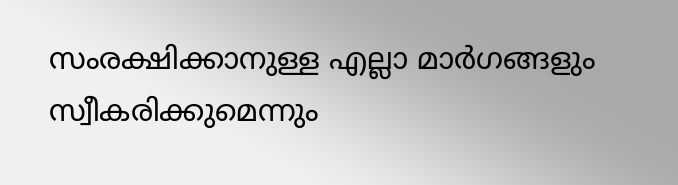സംരക്ഷിക്കാനുള്ള എല്ലാ മാര്‍ഗങ്ങളും സ്വീകരിക്കുമെന്നും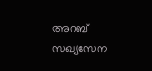അറബ് സഖ്യസേന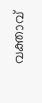വക്താവ്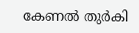കേണല്‍ തുര്‍കി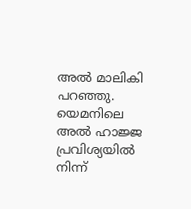അല്‍ മാലികി പറഞ്ഞു. യെമനിലെ അല്‍ ഹാജ്ജ പ്രവിശ്യയില്‍ നിന്ന്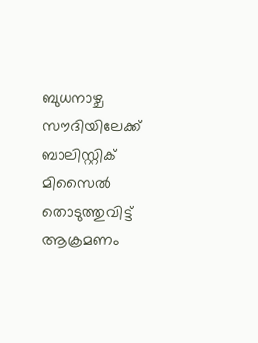ബുധനാഴ്ച സൗദിയിലേക്ക് ബാലിസ്റ്റിക് മിസൈല്‍ തൊടുത്തുവിട്ട് ആക്രമണം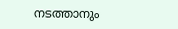നടത്താനും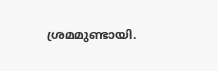ശ്രമമുണ്ടായി.